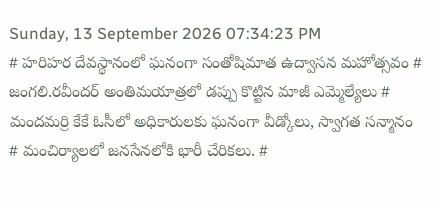Sunday, 13 September 2026 07:34:23 PM
# హరిహర దేవస్థానంలో ఘనంగా సంతోషిమాత ఉద్వాసన మహోత్సవం # జంగలి.రవీందర్‌ అంతిమయాత్రలో డప్పు కొట్టిన మాజీ ఎమ్మెల్యేలు # మందమర్రి కేకే ఓసీలో అధికారులకు ఘనంగా వీడ్కోలు, స్వాగత సన్మానం # మంచిర్యాలలో జనసేనలోకి భారీ చేరికలు. #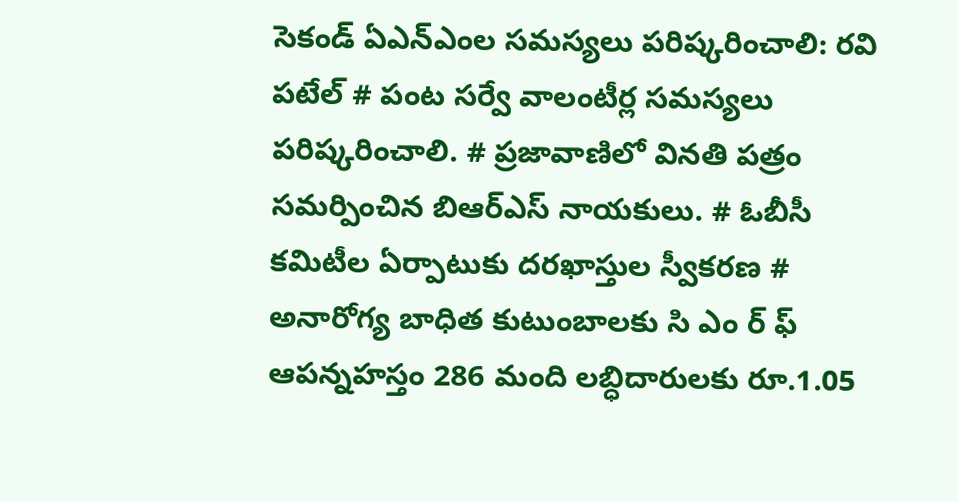సెకండ్ ఏఎన్‌ఎంల సమస్యలు పరిష్కరించాలి: రవి పటేల్ # పంట సర్వే వాలంటీర్ల సమస్యలు పరిష్కరించాలి. # ప్రజావాణిలో వినతి పత్రం సమర్పించిన బిఆర్ఎస్ నాయకులు. # ఓబీసీ కమిటీల ఏర్పాటుకు దరఖాస్తుల స్వీకరణ # అనారోగ్య బాధిత కుటుంబాలకు సి ఎం ర్ ఫ్ ఆపన్నహస్తం 286 మంది లబ్ధిదారులకు రూ.1.05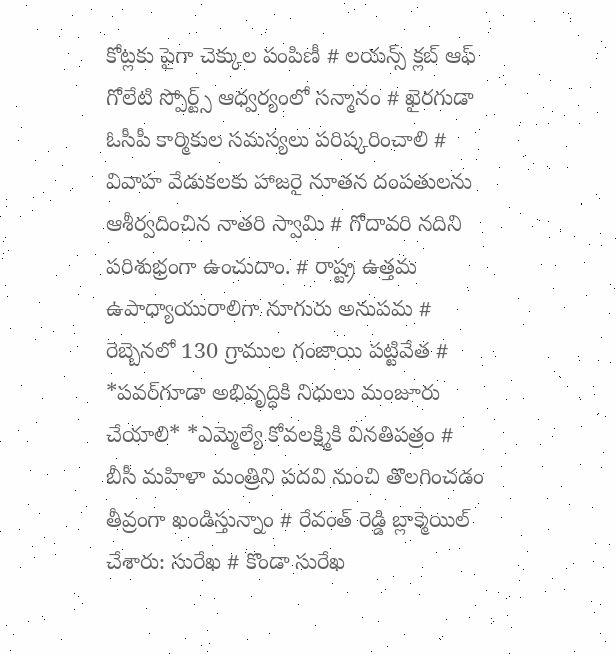కోట్లకు పైగా చెక్కుల పంపిణీ # లయన్స్ క్లబ్ ఆఫ్ గోలేటి స్పోర్ట్స్ ఆధ్వర్యంలో సన్మానం # ఖైరగుడా ఓసీపీ కార్మికుల సమస్యలు పరిష్కరించాలి # వివాహ వేడుకలకు హాజరై నూతన దంపతులను ఆశీర్వదించిన నాతరి స్వామి # గోదావరి నదిని పరిశుభ్రంగా ఉంచుదాం. # రాష్ట్ర ఉత్తమ ఉపాధ్యాయురాలిగా నూగురు అనుపమ # రెబ్బెనలో 130 గ్రాముల గంజాయి పట్టివేత # *పవర్‌గూడా అభివృద్ధికి నిధులు మంజూరు చేయాలి* *ఎమ్మెల్యే కోవలక్ష్మికి వినతిపత్రం # బీసీ మహిళా మంత్రిని పదవి నుంచి తొలగించడం తీవ్రంగా ఖండిస్తున్నాం # రేవంత్ రెడ్డి బ్లాక్మెయిల్ చేశారు: సురేఖ # కొండా సురేఖ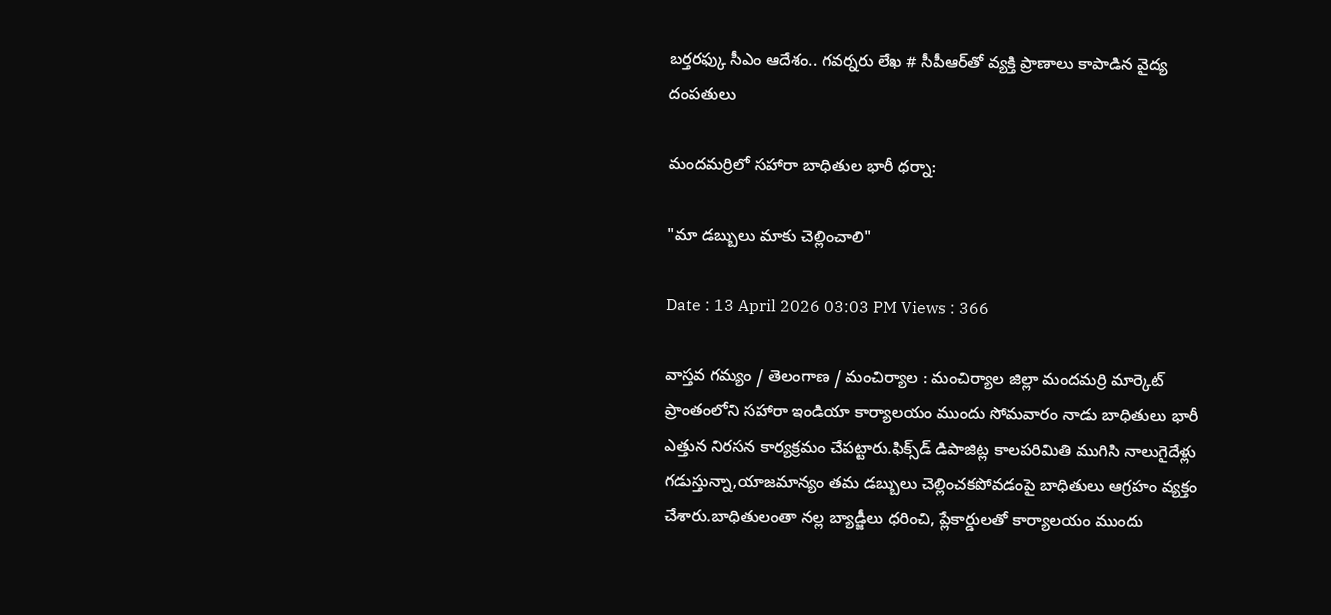బర్తరఫ్కు సీఎం ఆదేశం.. గవర్నరు లేఖ # సీపీఆర్‌తో వ్యక్తి ప్రాణాలు కాపాడిన వైద్య దంపతులు

మందమర్రిలో సహారా బాధితుల భారీ ధర్నా:

"మా డబ్బులు మాకు చెల్లించాలి"

Date : 13 April 2026 03:03 PM Views : 366

వాస్తవ గమ్యం / తెలంగాణ / మంచిర్యాల : మంచిర్యాల జిల్లా మందమర్రి మార్కెట్ ప్రాంతంలోని సహారా ఇండియా కార్యాలయం ముందు సోమవారం నాడు బాధితులు భారీ ఎత్తున నిరసన కార్యక్రమం చేపట్టారు.ఫిక్స్‌డ్ డిపాజిట్ల కాలపరిమితి ముగిసి నాలుగైదేళ్లు గడుస్తున్నా,యాజమాన్యం తమ డబ్బులు చెల్లించకపోవడంపై బాధితులు ఆగ్రహం వ్యక్తం చేశారు.బాధితులంతా నల్ల బ్యాడ్జీలు ధరించి, ప్లేకార్డులతో కార్యాలయం ముందు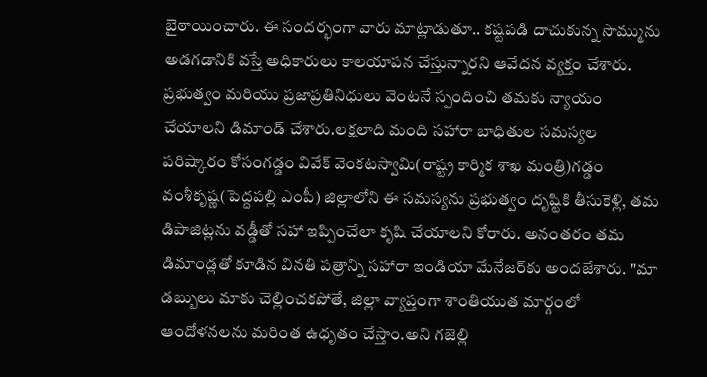బైఠాయించారు. ఈ సందర్భంగా వారు మాట్లాడుతూ.. కష్టపడి దాచుకున్న సొమ్మును అడగడానికి వస్తే అధికారులు కాలయాపన చేస్తున్నారని ఆవేదన వ్యక్తం చేశారు. ప్రభుత్వం మరియు ప్రజాప్రతినిధులు వెంటనే స్పందించి తమకు న్యాయం చేయాలని డిమాండ్ చేశారు.లక్షలాది మంది సహారా బాధితుల సమస్యల పరిష్కారం కోసంగడ్డం వివేక్ వెంకటస్వామి(రాష్ట్ర కార్మిక శాఖ మంత్రి)గడ్డం వంశీకృష్ణ(పెద్దపల్లి ఎంపీ) జిల్లాలోని ఈ సమస్యను ప్రభుత్వం దృష్టికి తీసుకెళ్లి, తమ డిపాజిట్లను వడ్డీతో సహా ఇప్పించేలా కృషి చేయాలని కోరారు. అనంతరం తమ డిమాండ్లతో కూడిన వినతి పత్రాన్ని సహారా ఇండియా మేనేజర్‌కు అందజేశారు. "మా డబ్బులు మాకు చెల్లించకపోతే, జిల్లా వ్యాప్తంగా శాంతియుత మార్గంలో ఆందోళనలను మరింత ఉధృతం చేస్తాం.అని గజెల్లి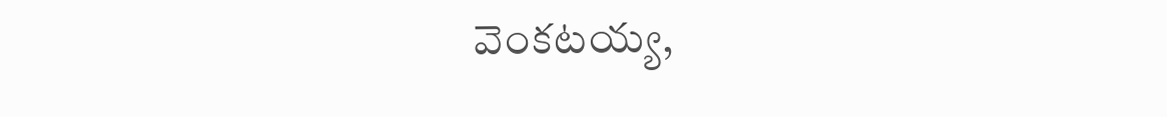వెంకటయ్య,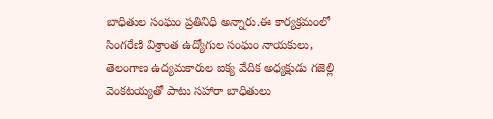బాధితుల సంఘం ప్రతినిధి అన్నారు.ఈ కార్యక్రమంలో సింగరేణి విశ్రాంత ఉద్యోగుల సంఘం నాయకులు, తెలంగాణ ఉద్యమకారుల ఐక్య వేదిక అధ్యక్షుడు గజెల్లి వెంకటయ్యతో పాటు సహారా బాధితులు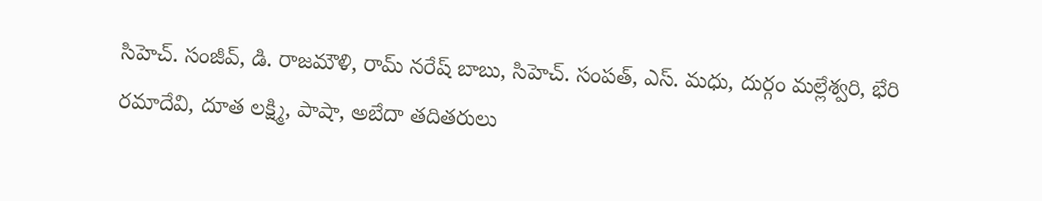సిహెచ్. సంజీవ్, డి. రాజమౌళి, రామ్ నరేష్ బాబు, సిహెచ్. సంపత్, ఎస్. మధు, దుర్గం మల్లేశ్వరి, భేరి రమాదేవి, దూత లక్ష్మి, పాషా, అబేదా తదితరులు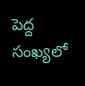పెద్ద సంఖ్యలో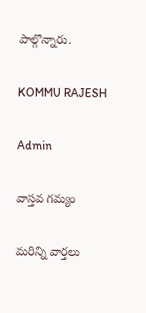పాల్గొన్నారు.

KOMMU RAJESH

Admin

వాస్తవ గమ్యం

మరిన్ని వార్తలు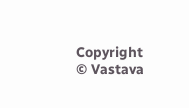Copyright © Vastava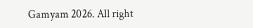Gamyam 2026. All right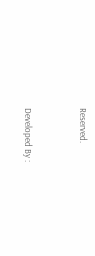Reserved.



Developed By :